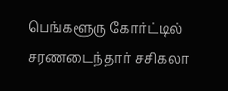பெங்களூரு கோர்ட்டில் சரணடைந்தார் சசிகலா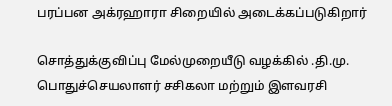பரப்பன அக்ரஹாரா சிறையில் அடைக்கப்படுகிறார்

சொத்துக்குவிப்பு மேல்முறையீடு வழக்கில் .தி.மு. பொதுச்செயலாளர் சசிகலா மற்றும் இளவரசி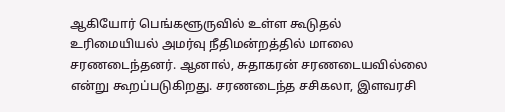ஆகியோர் பெங்களூருவில் உள்ள கூடுதல் உரிமையியல் அமர்வு நீதிமன்றத்தில் மாலை சரணடைந்தனர். ஆனால், சுதாகரன் சரணடையவில்லை என்று கூறப்படுகிறது. சரணடைந்த சசிகலா, இளவரசி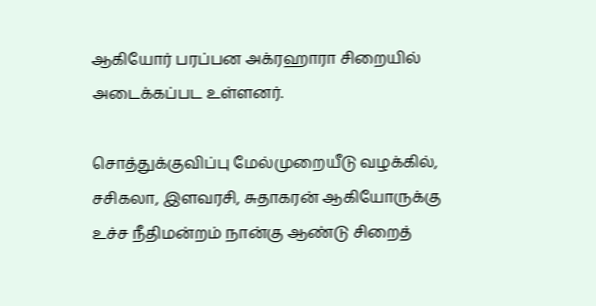ஆகியோர் பரப்பன அக்ரஹாரா சிறையில் அடைக்கப்பட உள்ளனர்.

சொத்துக்குவிப்பு மேல்முறையீடு வழக்கில், சசிகலா, இளவரசி, சுதாகரன் ஆகியோருக்கு உச்ச நீதிமன்றம் நான்கு ஆண்டு சிறைத்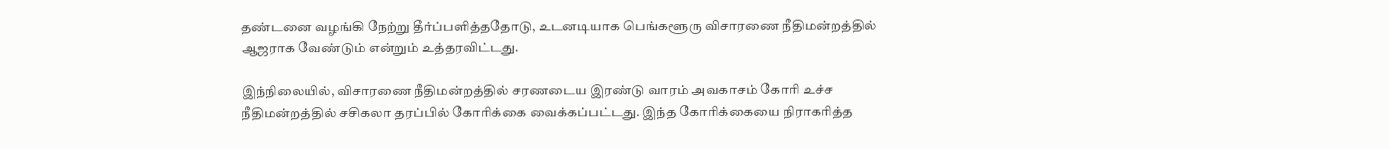தண்டனை வழங்கி நேற்று தீர்ப்பளித்ததோடு, உடனடியாக பெங்களூரு விசாரணை நீதிமன்றத்தில் ஆஜராக வேண்டும் என்றும் உத்தரவிட்டது.

இந்நிலையில், விசாரணை நீதிமன்றத்தில் சரணடைய இரண்டு வாரம் அவகாசம் கோரி உச்ச நீதிமன்றத்தில் சசிகலா தரப்பில் கோரிக்கை வைக்கப்பட்டது. இந்த கோரிக்கையை நிராகரித்த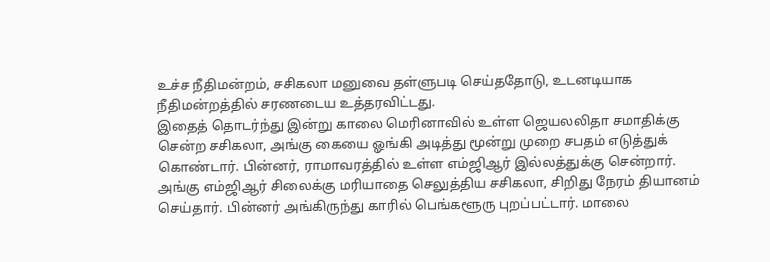உச்ச நீதிமன்றம், சசிகலா மனுவை தள்ளுபடி செய்ததோடு, உடனடியாக நீதிமன்றத்தில் சரணடைய உத்தரவிட்டது.
இதைத் தொடர்ந்து இன்று காலை மெரினாவில் உள்ள ஜெயலலிதா சமாதிக்கு சென்ற சசிகலா, அங்கு கையை ஓங்கி அடித்து மூன்று முறை சபதம் எடுத்துக் கொண்டார். பின்னர், ராமாவரத்தில் உள்ள எம்ஜிஆர் இல்லத்துக்கு சென்றார். அங்கு எம்ஜிஆர் சிலைக்கு மரியாதை செலுத்திய சசிகலா, சிறிது நேரம் தியானம் செய்தார். பின்னர் அங்கிருந்து காரில் பெங்களூரு புறப்பட்டார். மாலை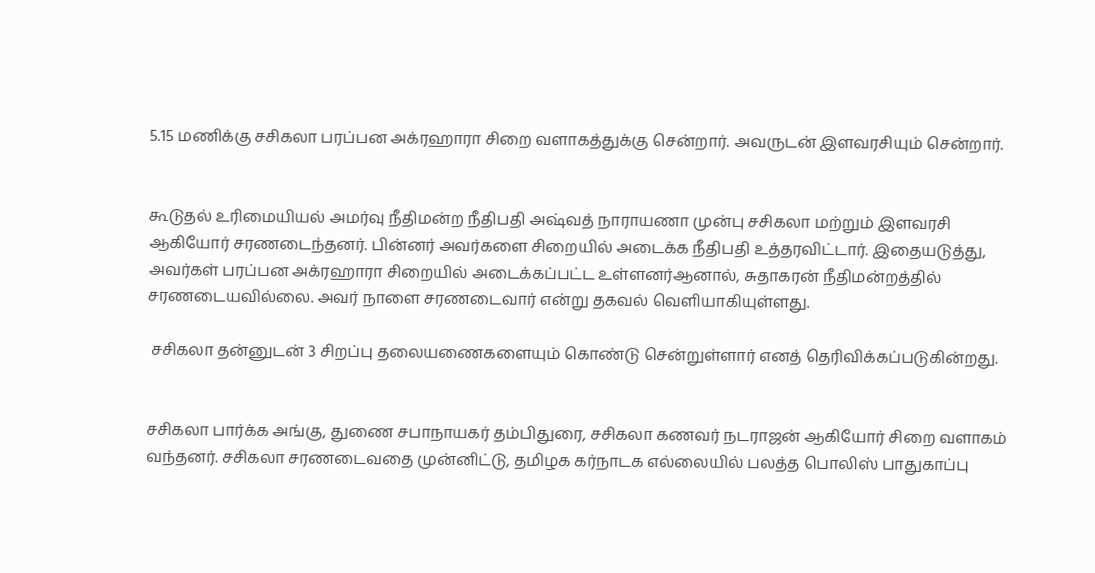5.15 மணிக்கு சசிகலா பரப்பன அக்ரஹாரா சிறை வளாகத்துக்கு சென்றார். அவருடன் இளவரசியும் சென்றார்.


கூடுதல் உரிமையியல் அமர்வு நீதிமன்ற நீதிபதி அஷ்வத் நாராயணா முன்பு சசிகலா மற்றும் இளவரசி  ஆகியோர் சரணடைந்தனர். பின்னர் அவர்களை சிறையில் அடைக்க நீதிபதி உத்தரவிட்டார். இதையடுத்து, அவர்கள் பரப்பன அக்ரஹாரா சிறையில் அடைக்கப்பட்ட உள்ளனர்ஆனால், சுதாகரன் நீதிமன்றத்தில் சரணடையவில்லை. அவர் நாளை சரணடைவார் என்று தகவல் வெளியாகியுள்ளது.

 சசிகலா தன்னுடன் 3 சிறப்பு தலையணைகளையும் கொண்டு சென்றுள்ளார் எனத் தெரிவிக்கப்படுகின்றது.


சசிகலா பார்க்க அங்கு, துணை சபாநாயகர் தம்பிதுரை, சசிகலா கணவர் நடராஜன் ஆகியோர் சிறை வளாகம் வந்தனர். சசிகலா சரணடைவதை முன்னிட்டு, தமிழக கர்நாடக எல்லையில் பலத்த பொலிஸ் பாதுகாப்பு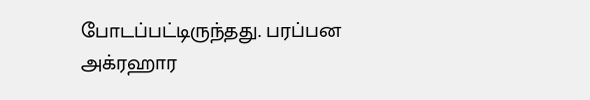போடப்பட்டிருந்தது. பரப்பன அக்ரஹார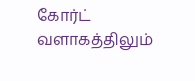கோர்ட் வளாகத்திலும்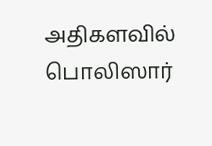அதிகளவில் பொலிஸார்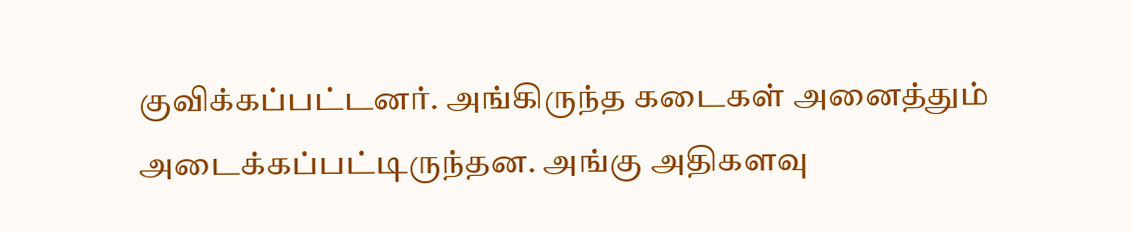குவிக்கப்பட்டனர். அங்கிருந்த கடைகள் அனைத்தும் அடைக்கப்பட்டிருந்தன. அங்கு அதிகளவு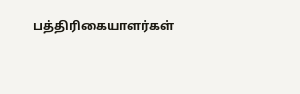பத்திரிகையாளர்கள்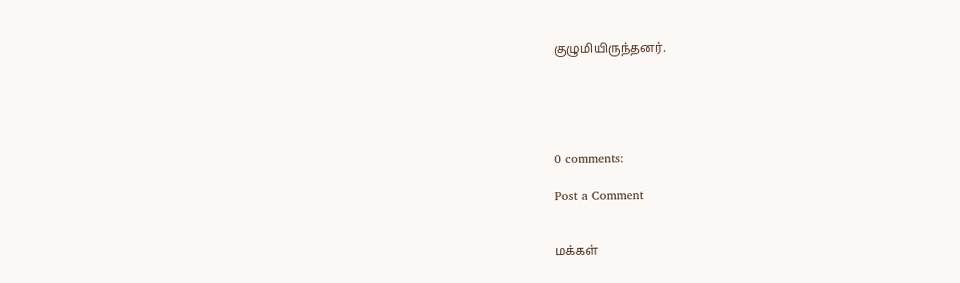குழுமியிருந்தனர்.





0 comments:

Post a Comment


மக்கள்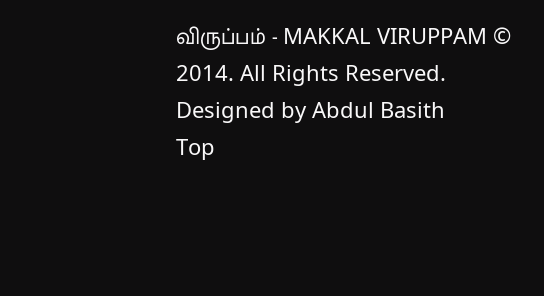விருப்பம் - MAKKAL VIRUPPAM © 2014. All Rights Reserved. Designed by Abdul Basith
Top